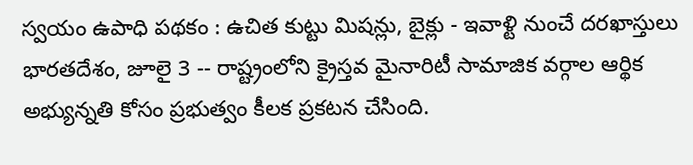స్వయం ఉపాధి పథకం : ఉచిత కుట్టు మిషన్లు, బైక్లు - ఇవాళ్టి నుంచే దరఖాస్తులు
భారతదేశం, జూలై 3 -- రాష్ట్రంలోని క్రైస్తవ మైనారిటీ సామాజిక వర్గాల ఆర్థిక అభ్యున్నతి కోసం ప్రభుత్వం కీలక ప్రకటన చేసింది.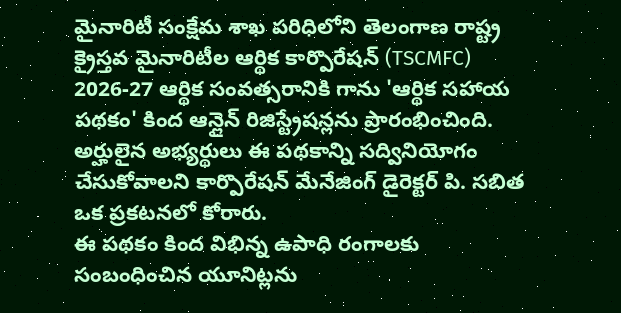మైనారిటీ సంక్షేమ శాఖ పరిధిలోని తెలంగాణ రాష్ట్ర క్రైస్తవ మైనారిటీల ఆర్థిక కార్పొరేషన్ (TSCMFC) 2026-27 ఆర్థిక సంవత్సరానికి గాను 'ఆర్థిక సహాయ పథకం' కింద ఆన్లైన్ రిజిస్ట్రేషన్లను ప్రారంభించింది. అర్హులైన అభ్యర్థులు ఈ పథకాన్ని సద్వినియోగం చేసుకోవాలని కార్పొరేషన్ మేనేజింగ్ డైరెక్టర్ పి. సబిత ఒక ప్రకటనలో కోరారు.
ఈ పథకం కింద విభిన్న ఉపాధి రంగాలకు సంబంధించిన యూనిట్లను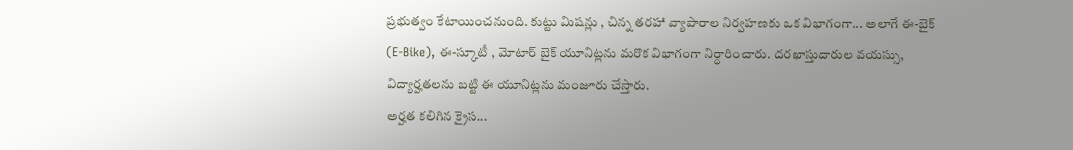ప్రభుత్వం కేటాయించనుంది. కుట్టు మిషన్లు , చిన్న తరహా వ్యాపారాల నిర్వహణకు ఒక విభాగంగా... అలాగే ఈ-బైక్ (E-Bike), ఈ-స్కూటీ , మోటార్ బైక్ యూనిట్లను మరొక విభాగంగా నిర్ధారించారు. దరఖాస్తుదారుల వయస్సు, విద్యార్హతలను బట్టి ఈ యూనిట్లను మంజూరు చేస్తారు.
అర్హత కలిగిన క్రైస...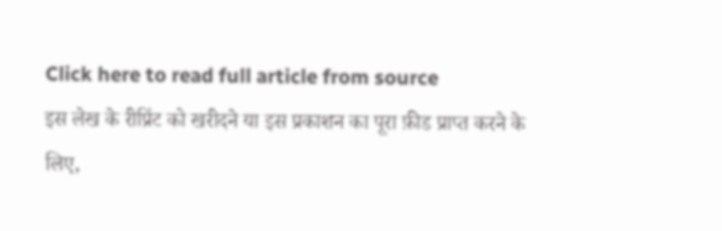Click here to read full article from source
इस लेख के रीप्रिंट को खरीदने या इस प्रकाशन का पूरा फ़ीड प्राप्त करने के लिए,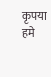कृपया
हमे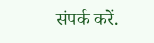संपर्क करें.